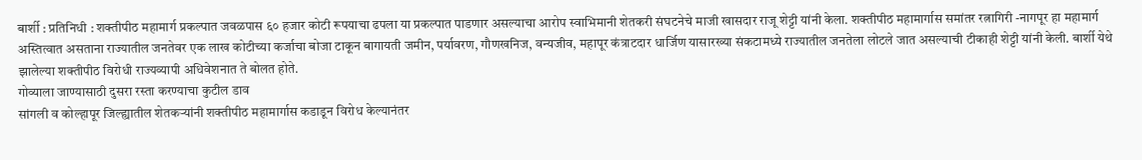बार्शी : प्रतिनिधी : शक्तीपीठ महामार्ग प्रकल्पात जवळपास ६० हजार कोटी रूपयाचा ढपला या प्रकल्पात पाडणार असल्याचा आरोप स्वाभिमानी शेतकरी संघटनेचे माजी खासदार राजू शेट्टी यांनी केला. शक्तीपीठ महामार्गास समांतर रत्नागिरी -नागपूर हा महामार्ग अस्तित्वात असताना राज्यातील जनतेवर एक लाख कोटीच्या कर्जाचा बोजा टाकून बागायती जमीन, पर्यावरण, गौणखनिज, वन्यजीव, महापूर कंत्राटदार धार्जिण यासारख्या संकटामध्ये राज्यातील जनतेला लोटले जात असल्याची टीकाही शेट्टी यांनी केली. बार्शी येथे झालेल्या शक्तीपीठ विरोधी राज्यव्यापी अधिवेशनात ते बोलत होते.
गोव्याला जाण्यासाठी दुसरा रस्ता करण्याचा कुटील डाव
सांगली व कोल्हापूर जिल्ह्यातील शेतकऱ्यांनी शक्तीपीठ महामार्गास कडाडून विरोध केल्यानंतर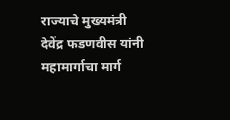राज्याचे मुख्यमंत्री देवेंद्र फडणवीस यांनी महामार्गाचा मार्ग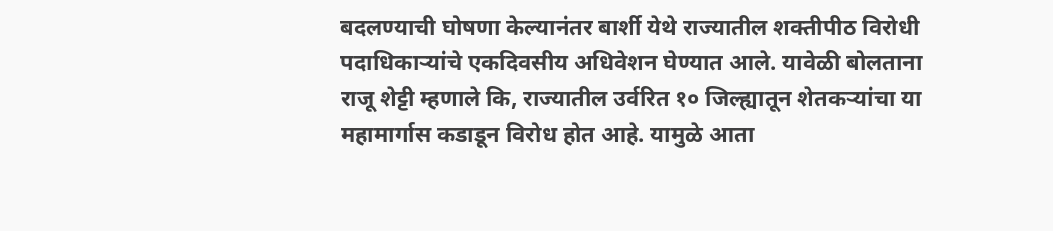बदलण्याची घोषणा केल्यानंतर बार्शी येथे राज्यातील शक्तीपीठ विरोधी पदाधिकाऱ्यांचे एकदिवसीय अधिवेशन घेण्यात आले. यावेळी बोलताना राजू शेट्टी म्हणाले कि, राज्यातील उर्वरित १० जिल्ह्यातून शेतकऱ्यांचा या महामार्गास कडाडून विरोध होत आहे. यामुळे आता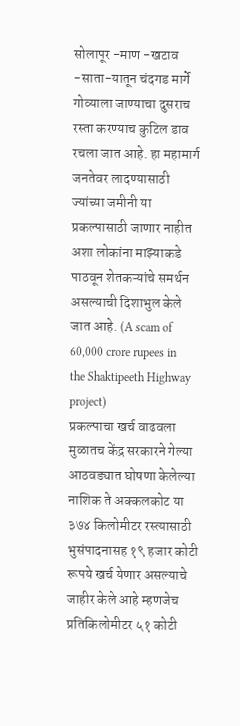सोलापूर -माण -खटाव -साता-यातून चंदगड मार्गे गोव्याला जाण्याचा दुसराच रस्ता करण्याच कुटिल डाव रचला जात आहे. हा महामार्ग जनतेवर लादण्यासाठी ज्यांच्या जमीनी या प्रकल्पासाठी जाणार नाहीत अशा लोकांना माझ्याकडे पाठवून शेतकऱ्यांचे समर्थन असल्याची दिशाभुल केले जात आहे. (A scam of 60,000 crore rupees in the Shaktipeeth Highway project)
प्रकल्पाचा खर्च वाढवला
मुळातच केंद्र सरकारने गेल्या आठवड्यात घोषणा केलेल्या नाशिक ते अक्कलकोट या ३७४ किलोमीटर रस्त्यासाठी भुसंपादनासह १९ हजार कोटी रूपये खर्च येणार असल्याचे जाहीर केले आहे म्हणजेच प्रतिकिलोमीटर ५१ कोटी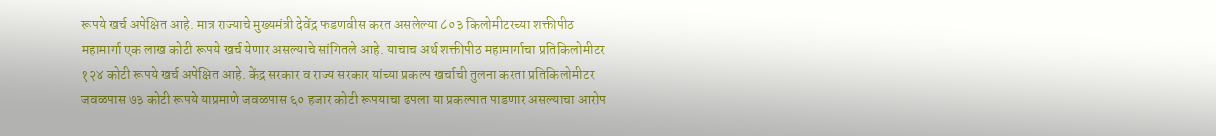रूपये खर्च अपेक्षित आहे. मात्र राज्याचे मुख्यमंत्री देवेंद्र फडणवीस करत असलेल्या ८०३ किलोमीटरच्या शक्तीपीठ महामार्गा एक लाख कोटी रूपये खर्च येणार असल्याचे सांगितले आहे. याचाच अर्थ शक्तीपीठ महामार्गाचा प्रतिकिलोमीटर १२४ कोटी रूपये खर्च अपेक्षित आहे. केंद्र सरकार व राज्य सरकार यांच्या प्रकल्प खर्चाची तुलना करता प्रतिकिलोमीटर जवळपास ७३ कोटी रूपये याप्रमाणे जवळपास ६० हजार कोटी रूपयाचा ढपला या प्रकल्पात पाडणार असल्याचा आरोप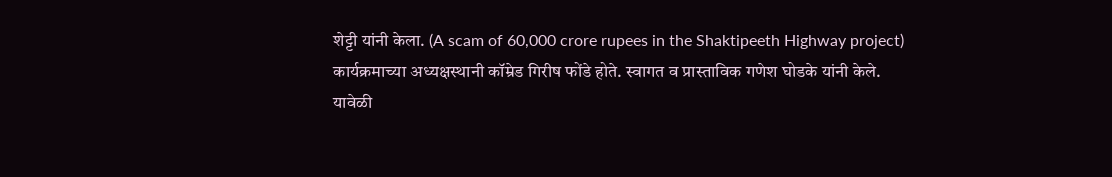शेट्टी यांनी केला. (A scam of 60,000 crore rupees in the Shaktipeeth Highway project)
कार्यक्रमाच्या अध्यक्षस्थानी कॉम्रेड गिरीष फोंडे होते. स्वागत व प्रास्ताविक गणेश घोडके यांनी केले. यावेळी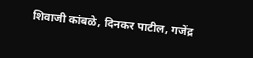शिवाजी कांबळे, दिनकर पाटील, गजेंद्र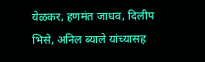येळकर, हणमंत जाधव, दिलीप भिसे, अनिल ब्याले यांच्यासह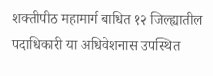शक्तीपीठ महामार्ग बाधित १२ जिल्ह्यातील पदाधिकारी या अधिवेशनास उपस्थित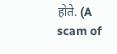होते. (A scam of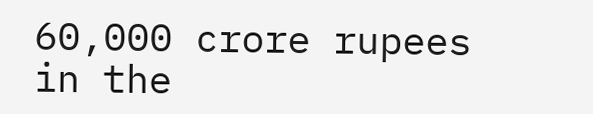60,000 crore rupees in the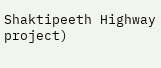Shaktipeeth Highway project)